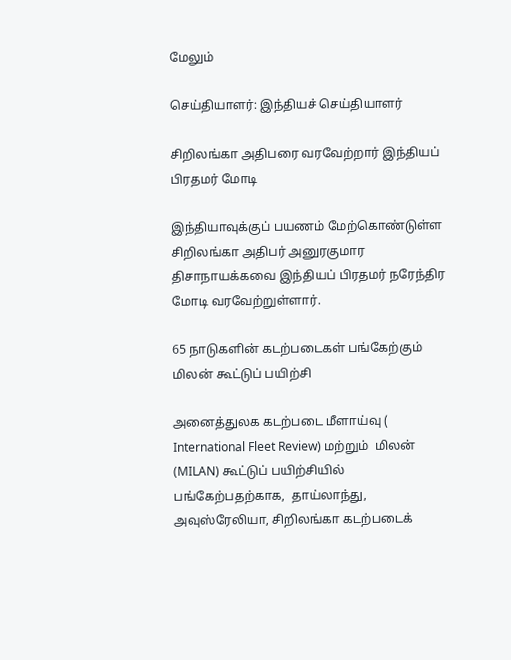மேலும்

செய்தியாளர்: இந்தியச் செய்தியாளர்

சிறிலங்கா அதிபரை வரவேற்றார் இந்தியப் பிரதமர் மோடி

இந்தியாவுக்குப் பயணம் மேற்கொண்டுள்ள சிறிலங்கா அதிபர் அனுரகுமார திசாநாயக்கவை இந்தியப் பிரதமர் நரேந்திர மோடி வரவேற்றுள்ளார்.

65 நாடுகளின் கடற்படைகள் பங்கேற்கும் மிலன் கூட்டுப் பயிற்சி

அனைத்துலக கடற்படை மீளாய்வு ( International Fleet Review) மற்றும்  மிலன்  (MILAN) கூட்டுப் பயிற்சியில் பங்கேற்பதற்காக,  தாய்லாந்து, அவுஸ்ரேலியா, சிறிலங்கா கடற்படைக்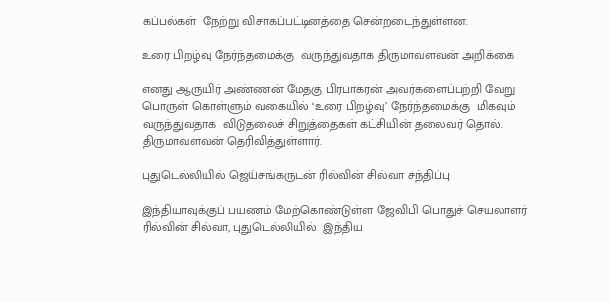கப்பல்கள்  நேற்று விசாகப்பட்டினத்தை சென்றடைந்துள்ளன.

உரை பிறழ்வு நேர்ந்தமைக்கு  வருந்துவதாக திருமாவளவன் அறிக்கை

எனது ஆருயிர் அண்ணன் மேதகு பிரபாகரன் அவர்களைப்பற்றி வேறு பொருள் கொள்ளும் வகையில் ‘உரை பிறழ்வு’ நேர்ந்தமைக்கு  மிகவும் வருந்துவதாக  விடுதலைச் சிறுத்தைகள் கட்சியின் தலைவர் தொல். திருமாவளவன் தெரிவித்துள்ளார்.

புதுடெல்லியில் ஜெய்சங்கருடன் ரில்வின் சில்வா சந்திப்பு

இந்தியாவுக்குப் பயணம் மேற்கொண்டுள்ள ஜேவிபி பொதுச் செயலாளர் ரில்வின் சில்வா, புதுடெல்லியில்  இந்திய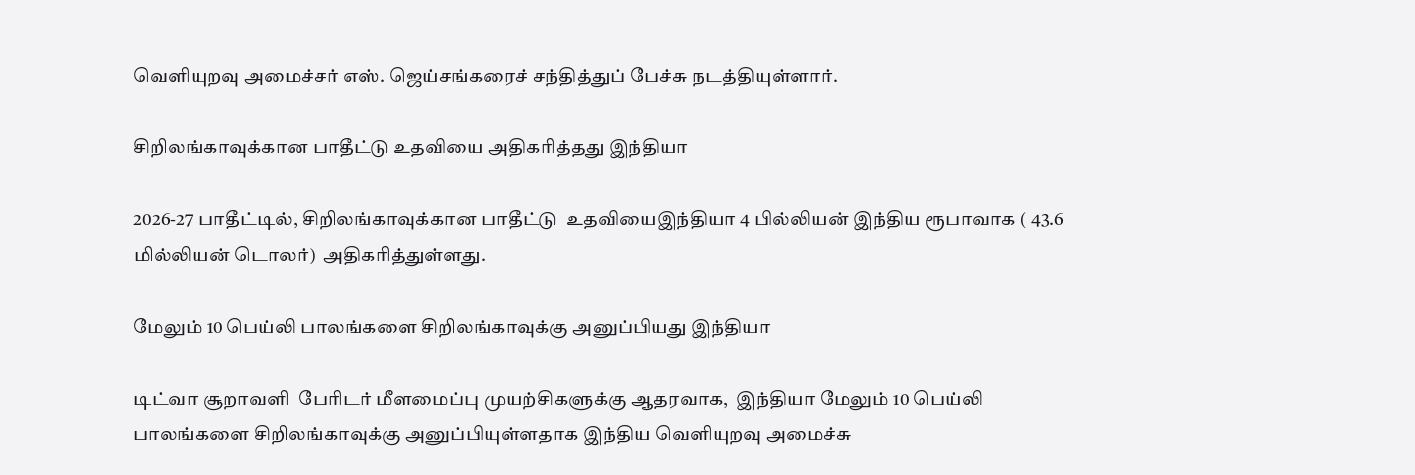வெளியுறவு அமைச்சர் எஸ். ஜெய்சங்கரைச் சந்தித்துப் பேச்சு நடத்தியுள்ளார்.

சிறிலங்காவுக்கான பாதீட்டு உதவியை அதிகரித்தது இந்தியா

2026-27 பாதீட்டில், சிறிலங்காவுக்கான பாதீட்டு  உதவியைஇந்தியா 4 பில்லியன் இந்திய ரூபாவாக ( 43.6 மில்லியன் டொலர்)  அதிகரித்துள்ளது.

மேலும் 10 பெய்லி பாலங்களை சிறிலங்காவுக்கு அனுப்பியது இந்தியா

டிட்வா சூறாவளி  பேரிடர் மீளமைப்பு முயற்சிகளுக்கு ஆதரவாக,  இந்தியா மேலும் 10 பெய்லி பாலங்களை சிறிலங்காவுக்கு அனுப்பியுள்ளதாக இந்திய வெளியுறவு அமைச்சு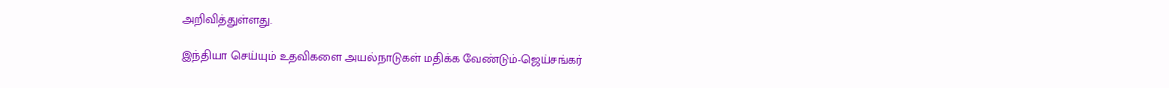அறிவித்துள்ளது.

இந்தியா செய்யும் உதவிகளை அயல்நாடுகள் மதிக்க வேண்டும்-ஜெய்சங்கர்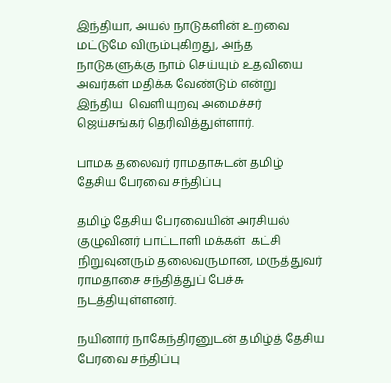இந்தியா, அயல் நாடுகளின் உறவை மட்டுமே விரும்புகிறது, அந்த நாடுகளுக்கு நாம் செய்யும் உதவியை அவர்கள் மதிக்க வேண்டும் என்று இந்திய  வெளியுறவு அமைச்சர் ஜெய்சங்கர் தெரிவித்துள்ளார்.

பாமக தலைவர் ராமதாசுடன் தமிழ் தேசிய பேரவை சந்திப்பு

தமிழ் தேசிய பேரவையின் அரசியல் குழுவினர் பாட்டாளி மக்கள்  கட்சி நிறுவுனரும் தலைவருமான, மருத்துவர் ராமதாசை சந்தித்துப் பேச்சு நடத்தியுள்ளனர்.

நயினார் நாகேந்திரனுடன் தமிழ்த் தேசிய பேரவை சந்திப்பு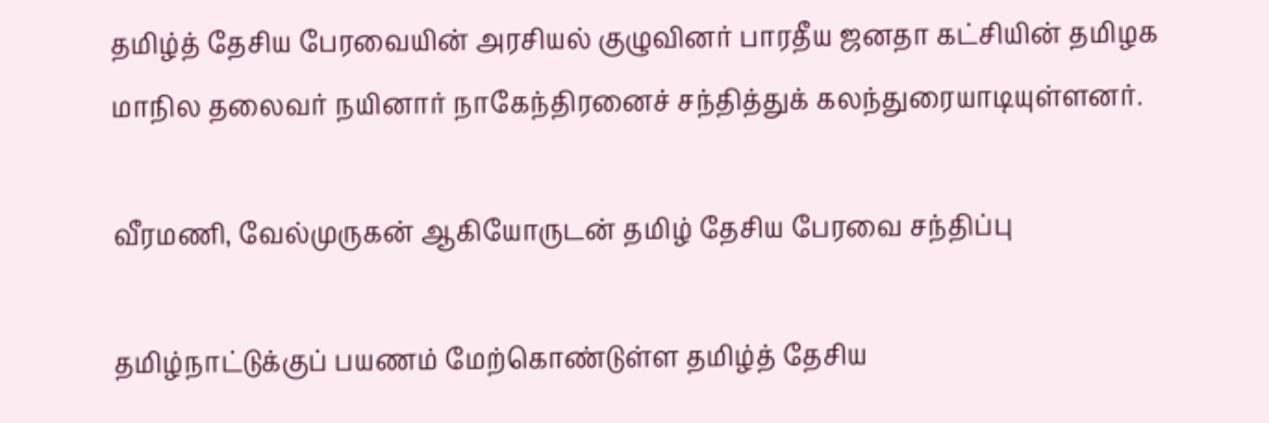தமிழ்த் தேசிய பேரவையின் அரசியல் குழுவினர் பாரதீய ஜனதா கட்சியின் தமிழக மாநில தலைவர் நயினார் நாகேந்திரனைச் சந்தித்துக் கலந்துரையாடியுள்ளனர்.

வீரமணி, வேல்முருகன் ஆகியோருடன் தமிழ் தேசிய பேரவை சந்திப்பு

தமிழ்நாட்டுக்குப் பயணம் மேற்கொண்டுள்ள தமிழ்த் தேசிய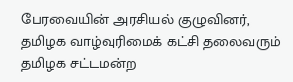பேரவையின் அரசியல் குழுவினர், தமிழக வாழ்வுரிமைக் கட்சி தலைவரும் தமிழக சட்டமன்ற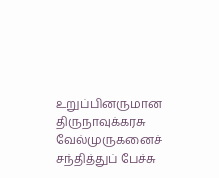உறுப்பினருமான திருநாவுக்கரசு வேல்முருகனைச் சந்தித்துப் பேச்சு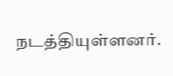நடத்தியுள்ளனர்.